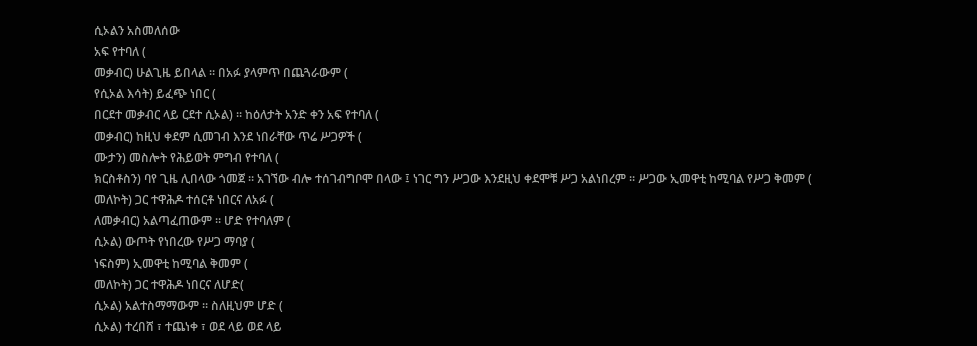ሲኦልን አስመለሰው
አፍ የተባለ (
መቃብር) ሁልጊዜ ይበላል ። በአፉ ያላምጥ በጨጓራውም (
የሲኦል እሳት) ይፈጭ ነበር (
በርደተ መቃብር ላይ ርደተ ሲኦል) ። ከዕለታት አንድ ቀን አፍ የተባለ (
መቃብር) ከዚህ ቀደም ሲመገብ እንደ ነበራቸው ጥሬ ሥጋዎች (
ሙታን) መስሎት የሕይወት ምግብ የተባለ (
ክርስቶስን) ባየ ጊዜ ሊበላው ጎመጀ ። አገኘው ብሎ ተሰገብግቦሞ በላው ፤ ነገር ግን ሥጋው እንደዚህ ቀደሞቹ ሥጋ አልነበረም ። ሥጋው ኢመዋቲ ከሚባል የሥጋ ቅመም (
መለኮት) ጋር ተዋሕዶ ተሰርቶ ነበርና ለአፉ (
ለመቃብር) አልጣፈጠውም ። ሆድ የተባለም (
ሲኦል) ውጦት የነበረው የሥጋ ማባያ (
ነፍስም) ኢመዋቲ ከሚባል ቅመም (
መለኮት) ጋር ተዋሕዶ ነበርና ለሆድ(
ሲኦል) አልተስማማውም ። ስለዚህም ሆድ (
ሲኦል) ተረበሸ ፣ ተጨነቀ ፣ ወደ ላይ ወደ ላይ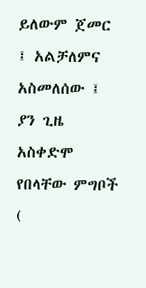ይለውም ጀመር ፤ አልቻለምና አስመለሰው ፤ ያን ጊዜ አስቀድሞ የበላቸው ምግቦች (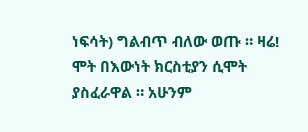ነፍሳት) ግልብጥ ብለው ወጡ ። ዛሬ! ሞት በእውነት ክርስቲያን ሲሞት ያስፈራዋል ። አሁንም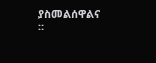ያስመልሰዋልና ።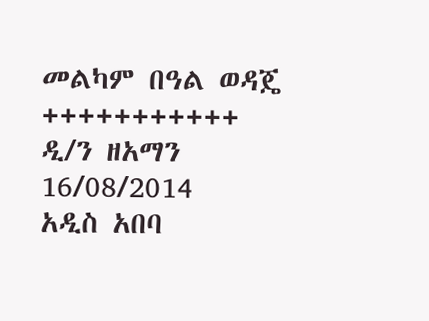መልካም በዓል ወዳጄ
+++++++++++
ዲ/ን ዘአማን
16/08/2014
አዲስ አበባ